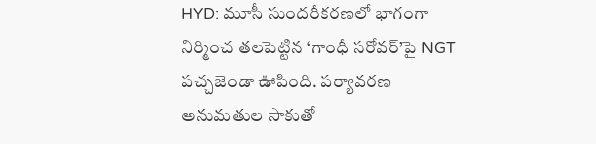HYD: మూసీ సుందరీకరణలో భాగంగా నిర్మించ తలపెట్టిన ‘గాంధీ సరోవర్’పై NGT పచ్చజెండా ఊపింది. పర్యావరణ అనుమతుల సాకుతో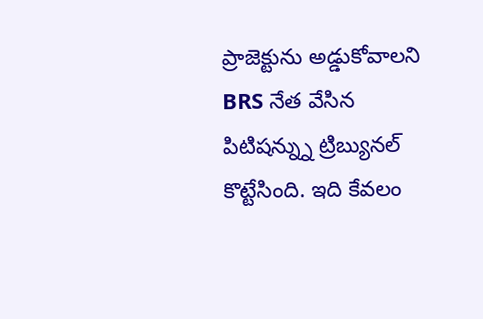ప్రాజెక్టును అడ్డుకోవాలని BRS నేత వేసిన పిటిషన్న్ను ట్రిబ్యునల్ కొట్టేసింది. ఇది కేవలం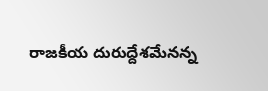రాజకీయ దురుద్దేశమేనన్న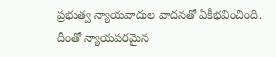ప్రభుత్వ న్యాయవాదుల వాదనతో ఏకీభవించింది. దీంతో న్యాయపరమైన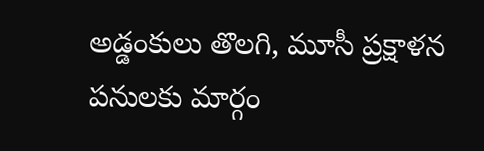అడ్డంకులు తొలగి, మూసీ ప్రక్షాళన పనులకు మార్గం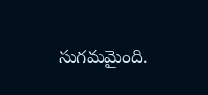సుగమమైంది.